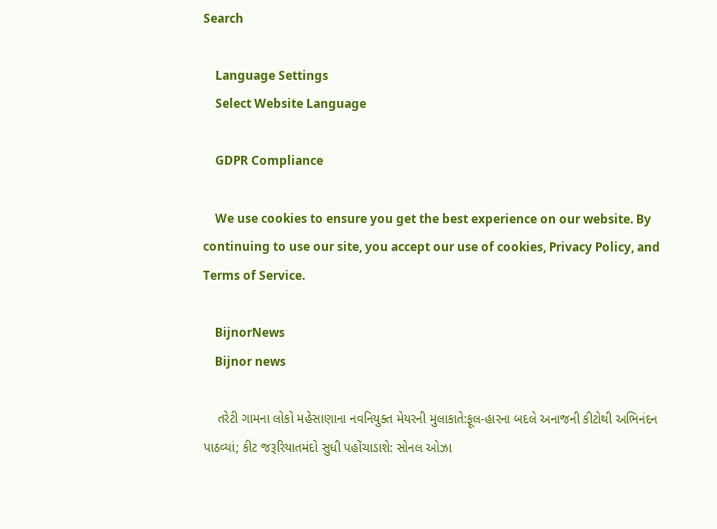Search

    Language Settings
    Select Website Language

    GDPR Compliance

    We use cookies to ensure you get the best experience on our website. By continuing to use our site, you accept our use of cookies, Privacy Policy, and Terms of Service.

    BijnorNews
    Bijnor news

    તરેટી ગામના લોકો મહેસાણાના નવનિયુક્ત મેયરની મુલાકાતે:ફૂલ-હારના બદલે અનાજની કીટોથી અભિનંદન પાઠવ્યાં; કીટ જરૂરિયાતમંદો સુધી પહોંચાડાશે: સોનલ ઓઝા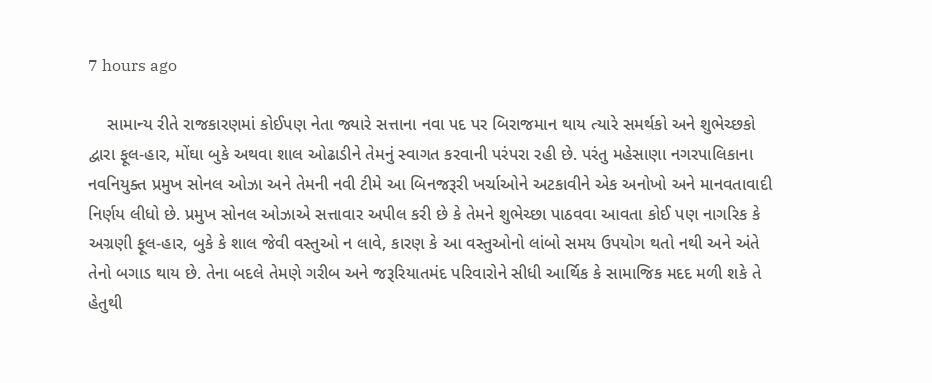7 hours ago

    સામાન્ય રીતે રાજકારણમાં કોઈપણ નેતા જ્યારે સત્તાના નવા પદ પર બિરાજમાન થાય ત્યારે સમર્થકો અને શુભેચ્છકો દ્વારા ફૂલ-હાર, મોંઘા બુકે અથવા શાલ ઓઢાડીને તેમનું સ્વાગત કરવાની પરંપરા રહી છે. પરંતુ મહેસાણા નગરપાલિકાના નવનિયુક્ત પ્રમુખ સોનલ ઓઝા અને તેમની નવી ટીમે આ બિનજરૂરી ખર્ચાઓને અટકાવીને એક અનોખો અને માનવતાવાદી નિર્ણય લીધો છે. પ્રમુખ સોનલ ઓઝાએ સત્તાવાર અપીલ કરી છે કે તેમને શુભેચ્છા પાઠવવા આવતા કોઈ પણ નાગરિક કે અગ્રણી ફૂલ-હાર, બુકે કે શાલ જેવી વસ્તુઓ ન લાવે, કારણ કે આ વસ્તુઓનો લાંબો સમય ઉપયોગ થતો નથી અને અંતે તેનો બગાડ થાય છે. તેના બદલે તેમણે ગરીબ અને જરૂરિયાતમંદ પરિવારોને સીધી આર્થિક કે સામાજિક મદદ મળી શકે તે હેતુથી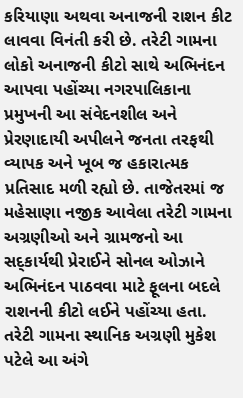કરિયાણા અથવા અનાજની રાશન કીટ લાવવા વિનંતી કરી છે. તરેટી ગામના લોકો અનાજની કીટો સાથે અભિનંદન આપવા પહોંચ્યા નગરપાલિકાના પ્રમુખની આ સંવેદનશીલ અને પ્રેરણાદાયી અપીલને જનતા તરફથી વ્યાપક અને ખૂબ જ હકારાત્મક પ્રતિસાદ મળી રહ્યો છે. તાજેતરમાં જ મહેસાણા નજીક આવેલા તરેટી ગામના અગ્રણીઓ અને ગ્રામજનો આ સદ્કાર્યથી પ્રેરાઈને સોનલ ઓઝાને અભિનંદન પાઠવવા માટે ફૂલના બદલે રાશનની કીટો લઈને પહોંચ્યા હતા. તરેટી ગામના સ્થાનિક અગ્રણી મુકેશ પટેલે આ અંગે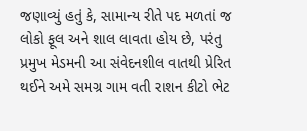જણાવ્યું હતું કે, સામાન્ય રીતે પદ મળતાં જ લોકો ફૂલ અને શાલ લાવતા હોય છે, પરંતુ પ્રમુખ મેડમની આ સંવેદનશીલ વાતથી પ્રેરિત થઈને અમે સમગ્ર ગામ વતી રાશન કીટો ભેટ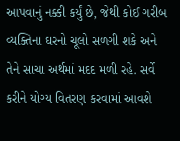આપવાનું નક્કી કર્યું છે, જેથી કોઈ ગરીબ વ્યક્તિના ઘરનો ચૂલો સળગી શકે અને તેને સાચા અર્થમાં મદદ મળી રહે. સર્વે કરીને યોગ્ય વિતરણ કરવામાં આવશે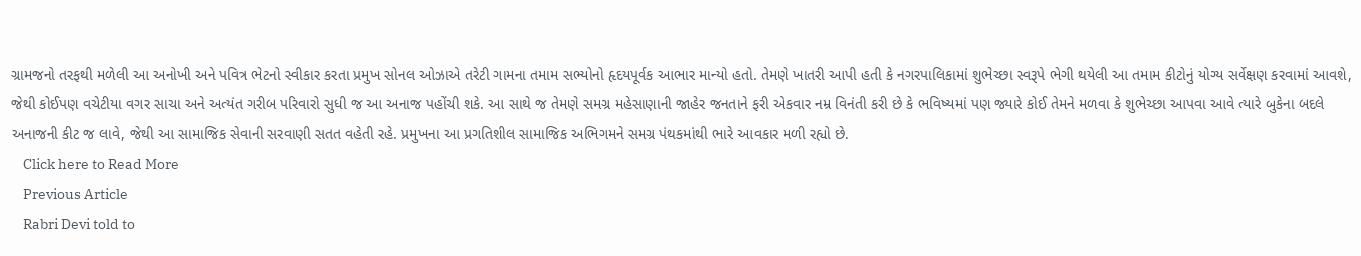ગ્રામજનો તરફથી મળેલી આ અનોખી અને પવિત્ર ભેટનો સ્વીકાર કરતા પ્રમુખ સોનલ ઓઝાએ તરેટી ગામના તમામ સભ્યોનો હૃદયપૂર્વક આભાર માન્યો હતો. તેમણે ખાતરી આપી હતી કે નગરપાલિકામાં શુભેચ્છા સ્વરૂપે ભેગી થયેલી આ તમામ કીટોનું યોગ્ય સર્વેક્ષણ કરવામાં આવશે, જેથી કોઈપણ વચેટીયા વગર સાચા અને અત્યંત ગરીબ પરિવારો સુધી જ આ અનાજ પહોંચી શકે. આ સાથે જ તેમણે સમગ્ર મહેસાણાની જાહેર જનતાને ફરી એકવાર નમ્ર વિનંતી કરી છે કે ભવિષ્યમાં પણ જ્યારે કોઈ તેમને મળવા કે શુભેચ્છા આપવા આવે ત્યારે બુકેના બદલે અનાજની કીટ જ લાવે, જેથી આ સામાજિક સેવાની સરવાણી સતત વહેતી રહે. પ્રમુખના આ પ્રગતિશીલ સામાજિક અભિગમને સમગ્ર પંથકમાંથી ભારે આવકાર મળી રહ્યો છે.
    Click here to Read More
    Previous Article
    Rabri Devi told to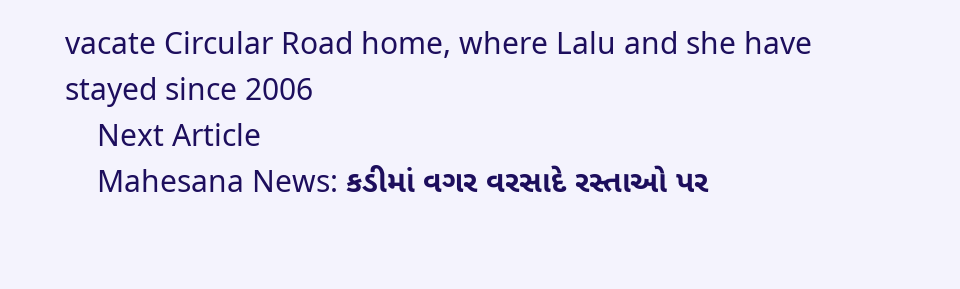vacate Circular Road home, where Lalu and she have stayed since 2006
    Next Article
    Mahesana News: કડીમાં વગર વરસાદે રસ્તાઓ પર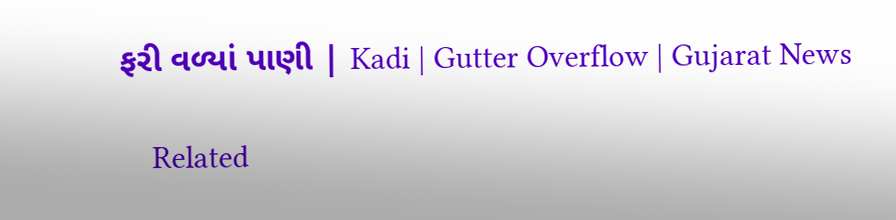ફરી વળ્યાં પાણી | Kadi | Gutter Overflow | Gujarat News

    Related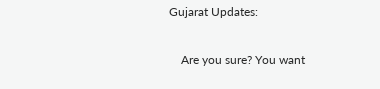Gujarat Updates:

    Are you sure? You want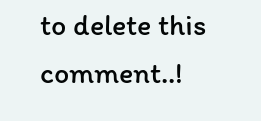to delete this comment..!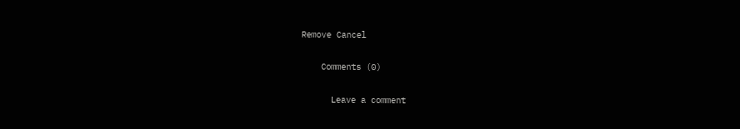Remove Cancel

    Comments (0)

      Leave a comment